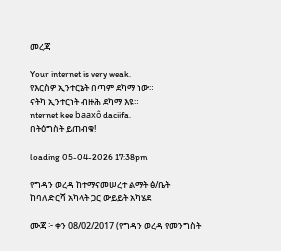መረጃ

Your internet is very weak.
የእርስዎ ኢንተርኔት በጣም ደካማ ነው።
ናትካ ኢንተርነት ብዙሕ ደካማ እዩ።
nternet kee baaxô daciifa.
በትዕግስት ይጠብቁ!

loading 05-04-2026 17:38pm

የግዳን ወረዳ ከተማናመሠረተ ልማት ፅ/ቤት ከባለድርሻ አካላት ጋር ውይይት አካሄደ

ሙጃ ፦ ቀን 08/02/2017 (የግዳን ወረዳ የመንግስት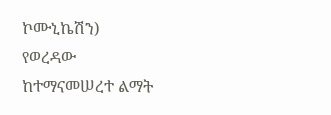ኮሙኒኬሽን) የወረዳው ከተማናመሠረተ ልማት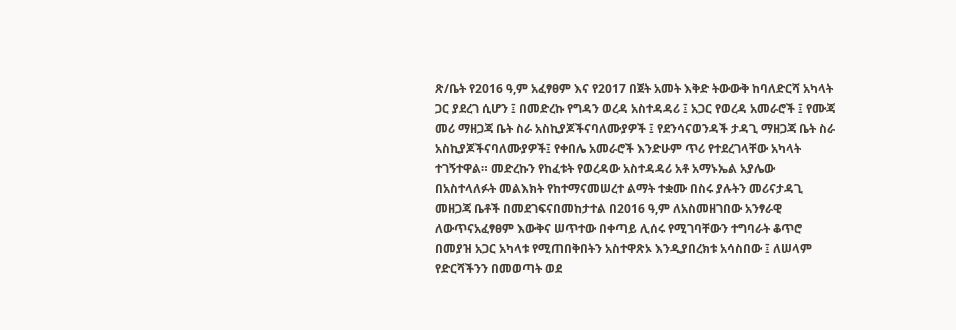ጽ/ቤት የ2016 ዓ,ም አፈፃፀም እና የ2017 በጀት አመት እቅድ ትውውቅ ከባለድርሻ አካላት ጋር ያደረገ ሲሆን ፤ በመድረኩ የግዳን ወረዳ አስተዳዳሪ ፤ አጋር የወረዳ አመራሮች ፤ የሙጃ መሪ ማዘጋጃ ቤት ስራ አስኪያጆችናባለሙያዎች ፤ የደንሳናወንዳች ታዳጊ ማዘጋጃ ቤት ስራ አስኪያጆችናባለሙያዎች፤ የቀበሌ አመራሮች እንድሁም ጥሪ የተደረገላቸው አካላት ተገኝተዋል። መድረኩን የከፈቱት የወረዳው አስተዳዳሪ አቶ አማኑኤል አያሌው በአስተላለፉት መልእክት የከተማናመሠረተ ልማት ተቋሙ በስሩ ያሉትን መሪናታዳጊ መዘጋጃ ቤቶች በመደገፍናበመከታተል በ2016 ዓ,ም ለአስመዘገበው አንፃራዊ ለውጥናአፈፃፀም እውቅና ሠጥተው በቀጣይ ሊሰሩ የሚገባቸውን ተግባራት ቆጥሮ በመያዝ አጋር አካላቱ የሚጠበቅበትን አስተዋጽኦ እንዲያበረክቱ አሳስበው ፤ ለሠላም የድርሻችንን በመወጣት ወደ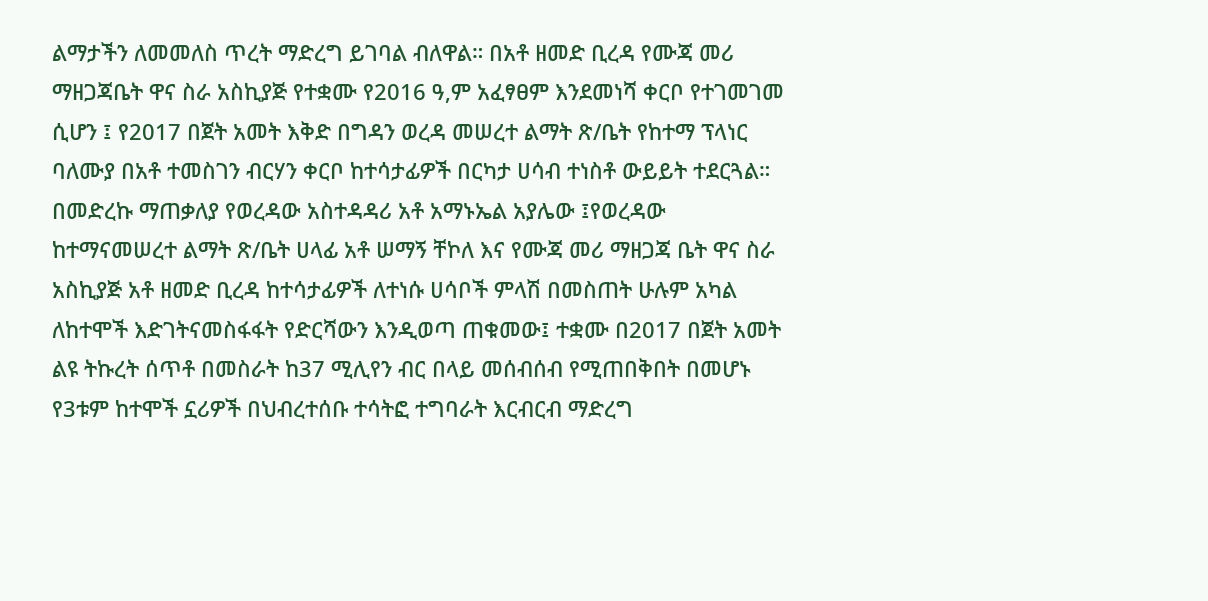ልማታችን ለመመለስ ጥረት ማድረግ ይገባል ብለዋል። በአቶ ዘመድ ቢረዳ የሙጃ መሪ ማዘጋጃቤት ዋና ስራ አስኪያጅ የተቋሙ የ2016 ዓ,ም አፈፃፀም እንደመነሻ ቀርቦ የተገመገመ ሲሆን ፤ የ2017 በጀት አመት እቅድ በግዳን ወረዳ መሠረተ ልማት ጽ/ቤት የከተማ ፕላነር ባለሙያ በአቶ ተመስገን ብርሃን ቀርቦ ከተሳታፊዎች በርካታ ሀሳብ ተነስቶ ውይይት ተደርጓል። በመድረኩ ማጠቃለያ የወረዳው አስተዳዳሪ አቶ አማኑኤል አያሌው ፤የወረዳው ከተማናመሠረተ ልማት ጽ/ቤት ሀላፊ አቶ ሠማኝ ቸኮለ እና የሙጃ መሪ ማዘጋጃ ቤት ዋና ስራ አስኪያጅ አቶ ዘመድ ቢረዳ ከተሳታፊዎች ለተነሱ ሀሳቦች ምላሽ በመስጠት ሁሉም አካል ለከተሞች እድገትናመስፋፋት የድርሻውን እንዲወጣ ጠቁመው፤ ተቋሙ በ2017 በጀት አመት ልዩ ትኩረት ሰጥቶ በመስራት ከ37 ሚሊየን ብር በላይ መሰብሰብ የሚጠበቅበት በመሆኑ የ3ቱም ከተሞች ኗሪዎች በህብረተሰቡ ተሳትፎ ተግባራት እርብርብ ማድረግ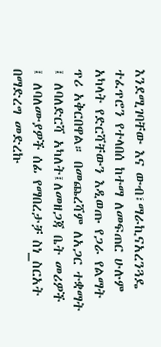እንደሚገባቸው እና ውብ፣ማራኪናአረንጓዴ ተፈጥሮን የተላበሰ ከተማ ለመፍጠር ሁሉም አካላት የድርሻቸውን እዲወጡ የጋራ የልማት ጥሪ አቅርበዋል። በመጨረሻም ለአጋር ተቋማት ፤ ለባለድርሻ አካለት፤ለመዘጋጃ ቤት መሪዎች ፤ ለባለሙያዎች ሰፊ የማበረታቻ ስነ_ስርአት በማድረግ መድረኩ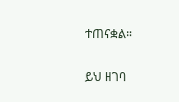ተጠናቋል።

ይህ ዘገባ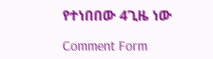የተነበበው 4ጊዜ ነው

Comment Form